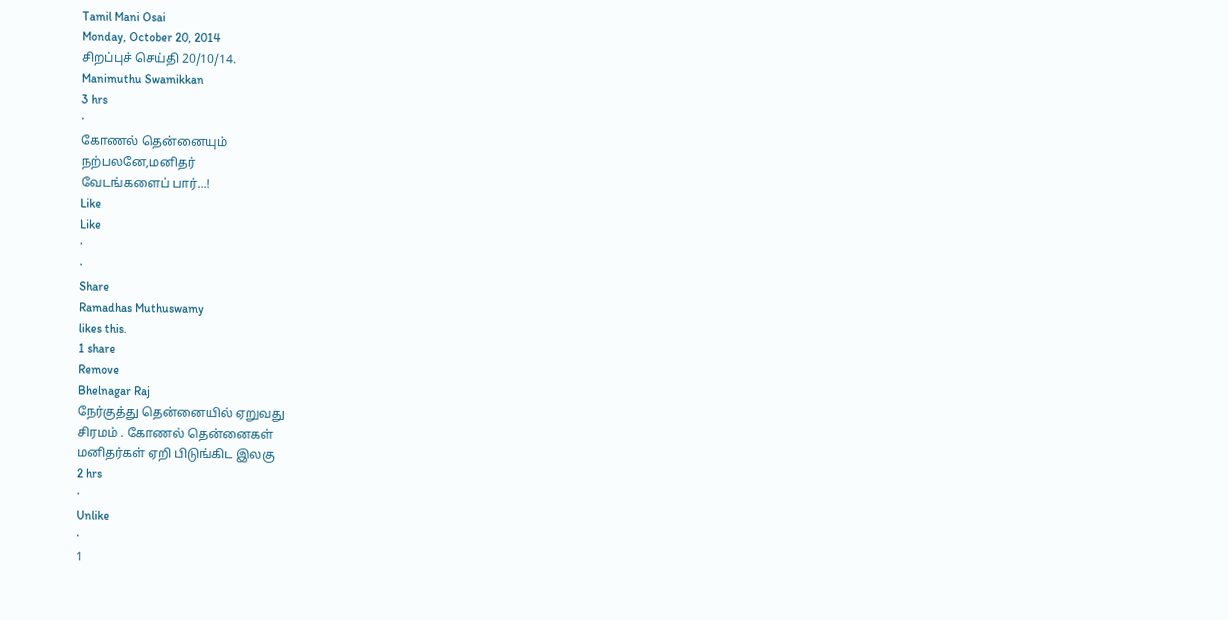Tamil Mani Osai
Monday, October 20, 2014
சிறப்புச் செய்தி 20/10/14.
Manimuthu Swamikkan
3 hrs
·
கோணல் தென்னையும்
நற்பலனே,மனிதர்
வேடங்களைப் பார்...!
Like
Like
·
·
Share
Ramadhas Muthuswamy
likes this.
1 share
Remove
Bhelnagar Raj
நேர்குத்து தென்னையில் ஏறுவது
சிரமம் . கோணல் தென்னைகள்
மனிதர்கள் ஏறி பிடுங்கிட இலகு
2 hrs
·
Unlike
·
1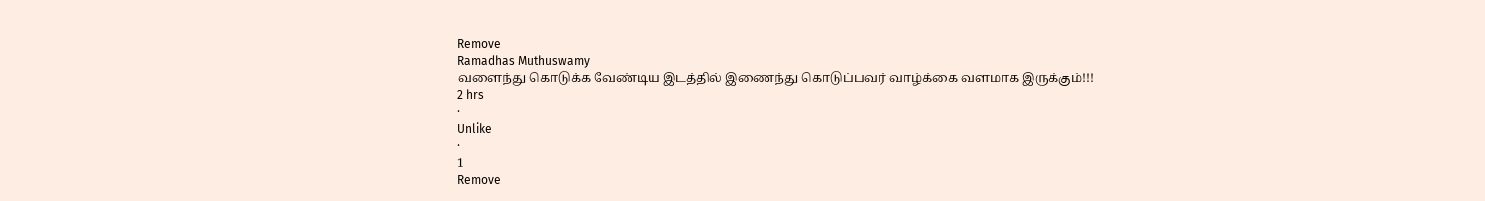Remove
Ramadhas Muthuswamy
வளைந்து கொடுக்க வேண்டிய இடத்தில் இணைந்து கொடுப்பவர் வாழ்க்கை வளமாக இருக்கும்!!!
2 hrs
·
Unlike
·
1
Remove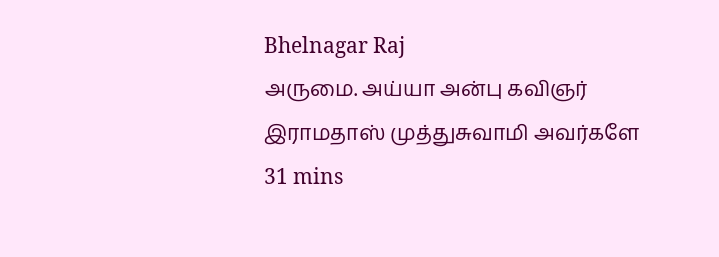Bhelnagar Raj
அருமை. அய்யா அன்பு கவிஞர் இராமதாஸ் முத்துசுவாமி அவர்களே
31 mins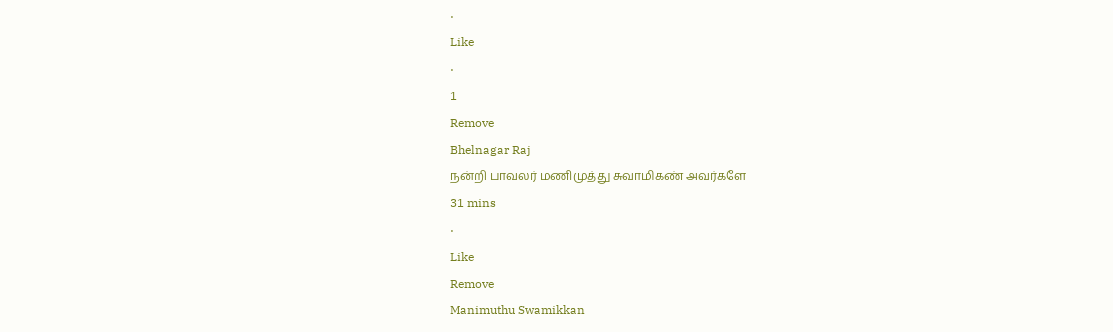·
Like
·
1
Remove
Bhelnagar Raj
நன்றி பாவலர் மணிமுத்து சுவாமிகண் அவர்களே
31 mins
·
Like
Remove
Manimuthu Swamikkan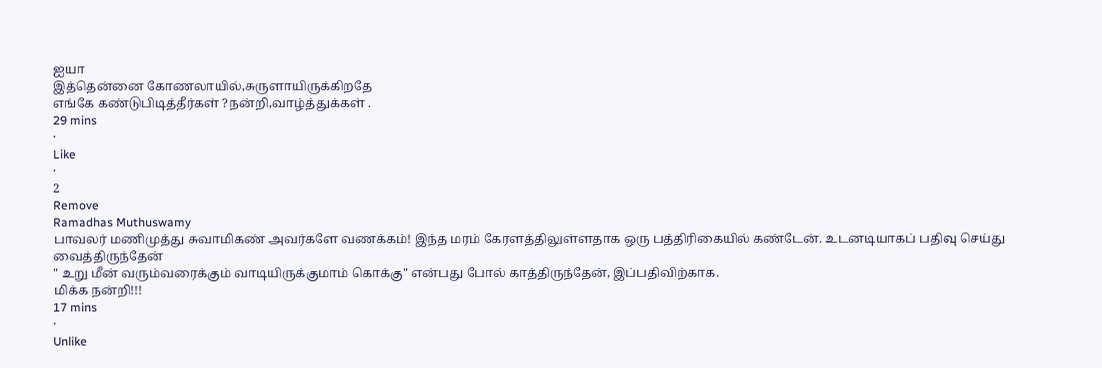ஐயா
இத்தென்னை கோணலாயில்,சுருளாயிருக்கிறதே
எங்கே கண்டுபிடித்தீர்கள் ?நன்றி,வாழ்த்துக்கள் .
29 mins
·
Like
·
2
Remove
Ramadhas Muthuswamy
பாவலர் மணிமுத்து சுவாமிகண் அவர்களே வணக்கம்! இந்த மரம் கேரளத்திலுள்ளதாக ஒரு பத்திரிகையில் கண்டேன். உடனடியாகப் பதிவு செய்து வைத்திருந்தேன்
" உறு மீன் வரும்வரைக்கும் வாடியிருக்குமாம் கொக்கு" என்பது போல் காத்திருந்தேன், இப்பதிவிற்காக.
மிக்க நன்றி!!!
17 mins
·
Unlike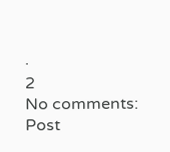·
2
No comments:
Post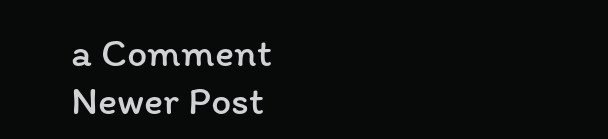a Comment
Newer Post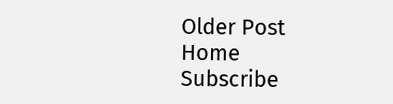Older Post
Home
Subscribe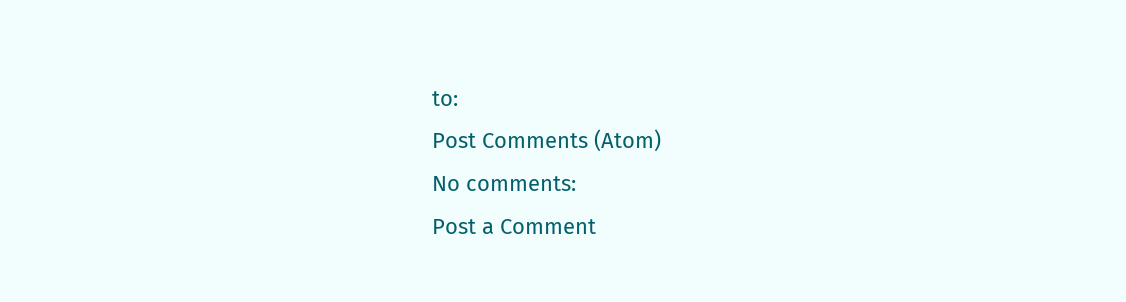to:
Post Comments (Atom)
No comments:
Post a Comment